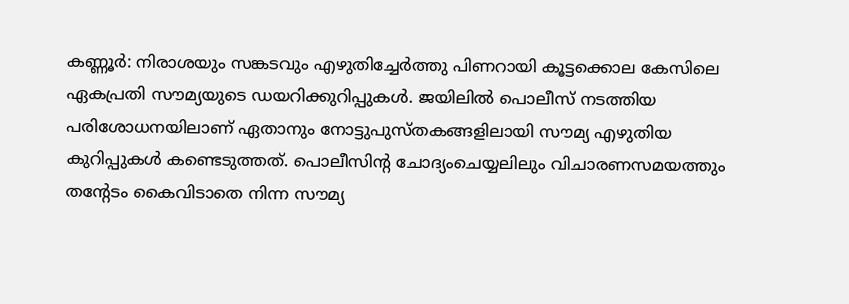കണ്ണൂര്‍: നിരാശയും സങ്കടവും എഴുതിച്ചേര്‍ത്തു പിണറായി കൂട്ടക്കൊല കേസിലെ ഏകപ്രതി സൗമ്യയുടെ ഡയറിക്കുറിപ്പുകള്‍. ജയിലില്‍ പൊലീസ് നടത്തിയ പരിശോധനയിലാണ് ഏതാനും നോട്ടുപുസ്തകങ്ങളിലായി സൗമ്യ എഴുതിയ കുറിപ്പുകള്‍ കണ്ടെടുത്തത്. പൊലീസിന്റ ചോദ്യംചെയ്യലിലും വിചാരണസമയത്തും തന്റേടം കൈവിടാതെ നിന്ന സൗമ്യ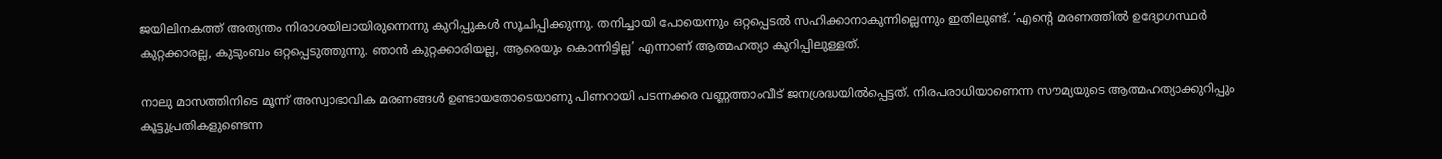ജയിലിനകത്ത് അത്യന്തം നിരാശയിലായിരുന്നെന്നു കുറിപ്പുകള്‍ സൂചിപ്പിക്കുന്നു. തനിച്ചായി പോയെന്നും ഒറ്റപ്പെടല്‍ സഹിക്കാനാകുന്നില്ലെന്നും ഇതിലുണ്ട്. ‘എന്റെ മരണത്തില്‍ ഉദ്യോഗസ്ഥര്‍ കുറ്റക്കാരല്ല, കുടുംബം ഒറ്റപ്പെടുത്തുന്നു. ഞാന്‍ കുറ്റക്കാരിയല്ല, ആരെയും കൊന്നിട്ടില്ല’ എന്നാണ് ആത്മഹത്യാ കുറിപ്പിലുള്ളത്.

നാലു മാസത്തിനിടെ മൂന്ന് അസ്വാഭാവിക മരണങ്ങള്‍ ഉണ്ടായതോടെയാണു പിണറായി പടന്നക്കര വണ്ണത്താംവീട് ജനശ്രദ്ധയില്‍പ്പെട്ടത്. നിരപരാധിയാണെന്ന സൗമ്യയുടെ ആത്മഹത്യാക്കുറിപ്പും കൂട്ടുപ്രതികളുണ്ടെന്ന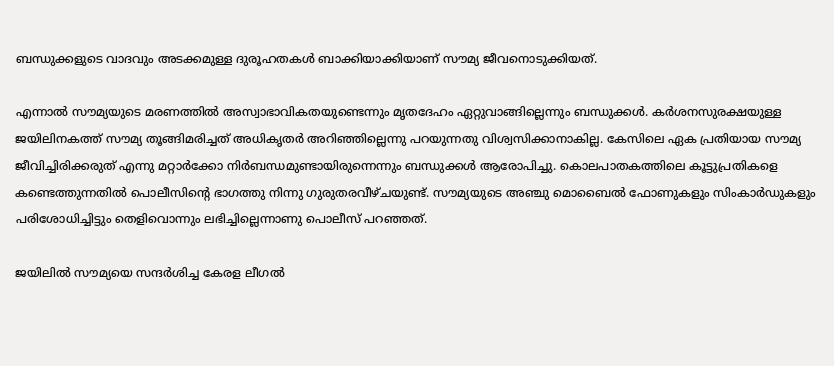ബന്ധുക്കളുടെ വാദവും അടക്കമുള്ള ദുരൂഹതകള്‍ ബാക്കിയാക്കിയാണ് സൗമ്യ ജീവനൊടുക്കിയത്.

എന്നാല്‍ സൗമ്യയുടെ മരണത്തില്‍ അസ്വാഭാവികതയുണ്ടെന്നും മൃതദേഹം ഏറ്റുവാങ്ങില്ലെന്നും ബന്ധുക്കള്‍. കര്‍ശനസുരക്ഷയുള്ള ജയിലിനകത്ത് സൗമ്യ തൂങ്ങിമരിച്ചത് അധികൃതര്‍ അറിഞ്ഞില്ലെന്നു പറയുന്നതു വിശ്വസിക്കാനാകില്ല. കേസിലെ ഏക പ്രതിയായ സൗമ്യ ജീവിച്ചിരിക്കരുത് എന്നു മറ്റാര്‍ക്കോ നിര്‍ബന്ധമുണ്ടായിരുന്നെന്നും ബന്ധുക്കള്‍ ആരോപിച്ചു. കൊലപാതകത്തിലെ കൂട്ടുപ്രതികളെ കണ്ടെത്തുന്നതില്‍ പൊലീസിന്റെ ഭാഗത്തു നിന്നു ഗുരുതരവീഴ്ചയുണ്ട്. സൗമ്യയുടെ അഞ്ചു മൊബൈല്‍ ഫോണുകളും സിംകാര്‍ഡുകളും പരിശോധിച്ചിട്ടും തെളിവൊന്നും ലഭിച്ചില്ലെന്നാണു പൊലീസ് പറഞ്ഞത്.

ജയിലില്‍ സൗമ്യയെ സന്ദര്‍ശിച്ച കേരള ലീഗല്‍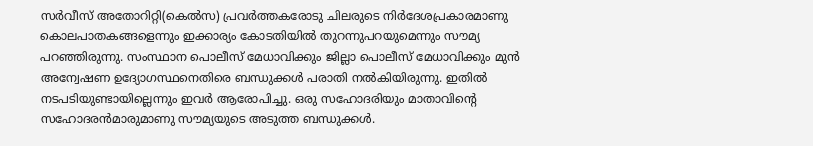സര്‍വീസ് അതോറിറ്റി(കെല്‍സ) പ്രവര്‍ത്തകരോടു ചിലരുടെ നിര്‍ദേശപ്രകാരമാണു കൊലപാതകങ്ങളെന്നും ഇക്കാര്യം കോടതിയില്‍ തുറന്നുപറയുമെന്നും സൗമ്യ പറഞ്ഞിരുന്നു. സംസ്ഥാന പൊലീസ് മേധാവിക്കും ജില്ലാ പൊലീസ് മേധാവിക്കും മുന്‍ അന്വേഷണ ഉദ്യോഗസ്ഥനെതിരെ ബന്ധുക്കള്‍ പരാതി നല്‍കിയിരുന്നു. ഇതില്‍ നടപടിയുണ്ടായില്ലെന്നും ഇവര്‍ ആരോപിച്ചു. ഒരു സഹോദരിയും മാതാവിന്റെ സഹോദരന്‍മാരുമാണു സൗമ്യയുടെ അടുത്ത ബന്ധുക്കള്‍.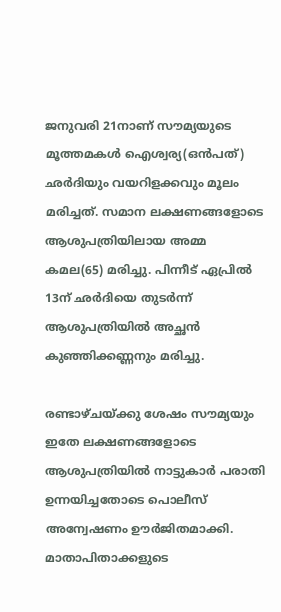ജനുവരി 21നാണ് സൗമ്യയുടെ മൂത്തമകള്‍ ഐശ്വര്യ(ഒന്‍പത്) ഛര്‍ദിയും വയറിളക്കവും മൂലം മരിച്ചത്. സമാന ലക്ഷണങ്ങളോടെ ആശുപത്രിയിലായ അമ്മ കമല(65) മരിച്ചു. പിന്നീട് ഏപ്രില്‍ 13ന് ഛര്‍ദിയെ തുടര്‍ന്ന് ആശുപത്രിയില്‍ അച്ഛന്‍ കുഞ്ഞിക്കണ്ണനും മരിച്ചു.

രണ്ടാഴ്ചയ്ക്കു ശേഷം സൗമ്യയും ഇതേ ലക്ഷണങ്ങളോടെ ആശുപത്രിയില്‍ നാട്ടുകാര്‍ പരാതി ഉന്നയിച്ചതോടെ പൊലീസ് അന്വേഷണം ഊര്‍ജിതമാക്കി. മാതാപിതാക്കളുടെ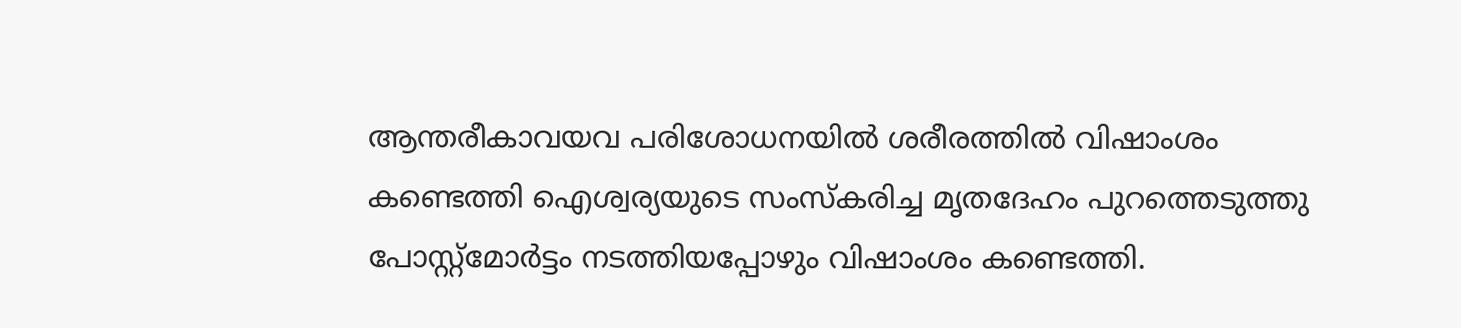ആന്തരീകാവയവ പരിശോധനയില്‍ ശരീരത്തില്‍ വിഷാംശം കണ്ടെത്തി ഐശ്വര്യയുടെ സംസ്‌കരിച്ച മൃതദേഹം പുറത്തെടുത്തു പോസ്റ്റ്‌മോര്‍ട്ടം നടത്തിയപ്പോഴും വിഷാംശം കണ്ടെത്തി.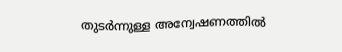തുടര്‍ന്നുള്ള അന്വേഷണത്തില്‍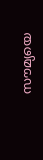സൗമ്യയെ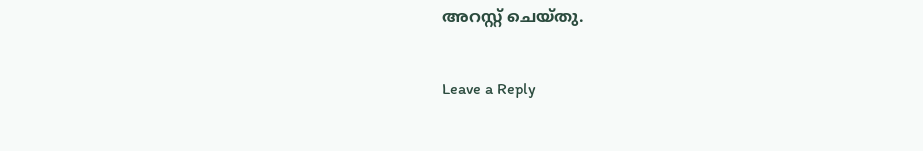അറസ്റ്റ് ചെയ്തു.

Leave a Reply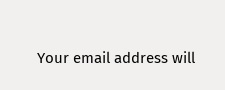Your email address will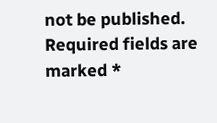not be published. Required fields are marked *